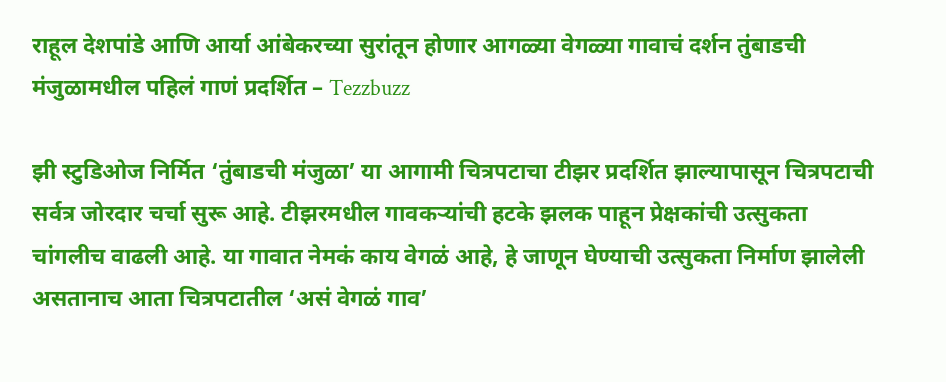राहूल देशपांडे आणि आर्या आंबेकरच्या सुरांतून होणार आगळ्या वेगळ्या गावाचं दर्शन तुंबाडची मंजुळामधील पहिलं गाणं प्रदर्शित – Tezzbuzz

झी स्टुडिओज निर्मित ‘तुंबाडची मंजुळा’ या आगामी चित्रपटाचा टीझर प्रदर्शित झाल्यापासून चित्रपटाची सर्वत्र जोरदार चर्चा सुरू आहे. टीझरमधील गावकऱ्यांची हटके झलक पाहून प्रेक्षकांची उत्सुकता चांगलीच वाढली आहे. या गावात नेमकं काय वेगळं आहे, हे जाणून घेण्याची उत्सुकता निर्माण झालेली असतानाच आता चित्रपटातील ‘असं वेगळं गाव’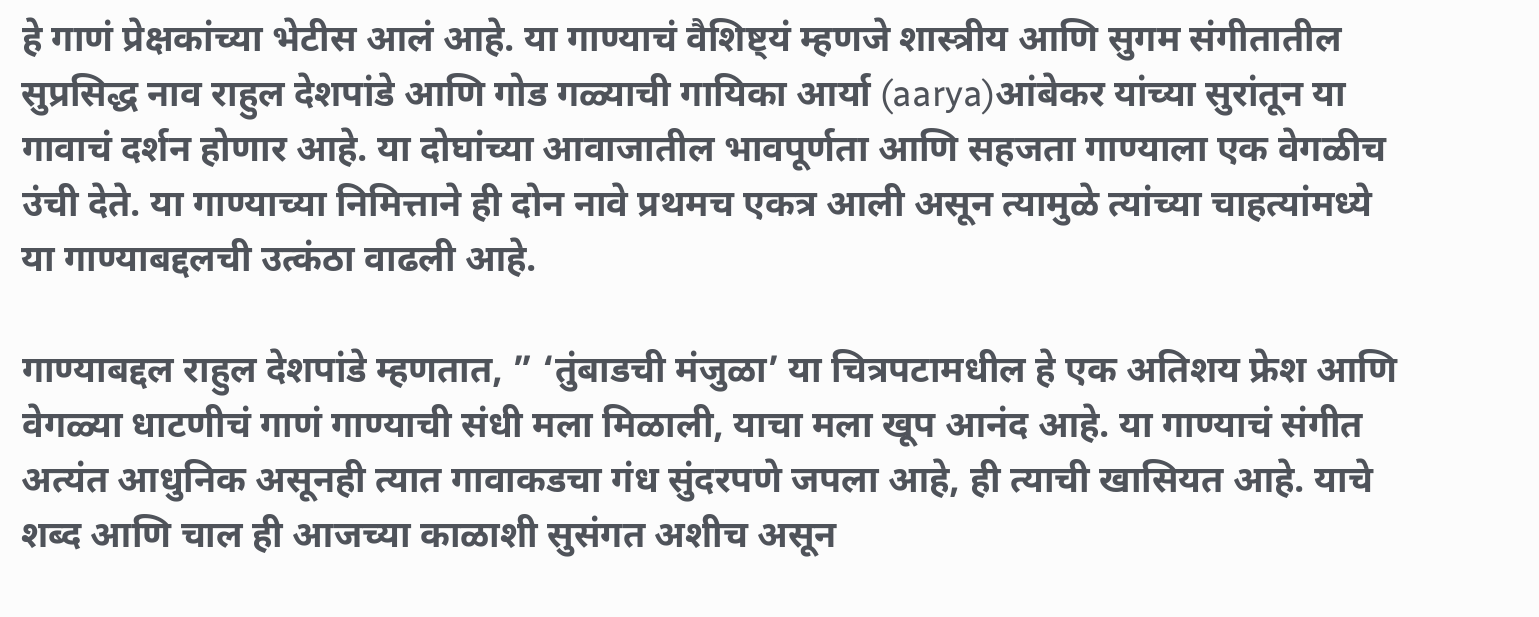हे गाणं प्रेक्षकांच्या भेटीस आलं आहे. या गाण्याचं वैशिष्ट्यं म्हणजे शास्त्रीय आणि सुगम संगीतातील सुप्रसिद्ध नाव राहुल देशपांडे आणि गोड गळ्याची गायिका आर्या (aarya)आंबेकर यांच्या सुरांतून या गावाचं दर्शन होणार आहे. या दोघांच्या आवाजातील भावपूर्णता आणि सहजता गाण्याला एक वेगळीच उंची देते. या गाण्याच्या निमित्ताने ही दोन नावे प्रथमच एकत्र आली असून त्यामुळे त्यांच्या चाहत्यांमध्ये या गाण्याबद्दलची उत्कंठा वाढली आहे.

गाण्याबद्दल राहुल देशपांडे म्हणतात, ” ‘तुंबाडची मंजुळा’ या चित्रपटामधील हे एक अतिशय फ्रेश आणि वेगळ्या धाटणीचं गाणं गाण्याची संधी मला मिळाली, याचा मला खूप आनंद आहे. या गाण्याचं संगीत अत्यंत आधुनिक असूनही त्यात गावाकडचा गंध सुंदरपणे जपला आहे, ही त्याची खासियत आहे. याचे शब्द आणि चाल ही आजच्या काळाशी सुसंगत अशीच असून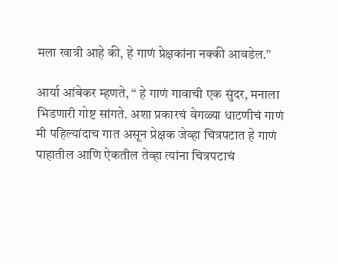मला खात्री आहे की, हे गाणं प्रेक्षकांना नक्की आवडेल.”

आर्या आंबेकर म्हणते, “ हे गाणं गावाची एक सुंदर, मनाला भिडणारी गोष्ट सांगते. अशा प्रकारचं वेगळ्या धाटणीचं गाणं मी पहिल्यांदाच गात असून प्रेक्षक जेव्हा चित्रपटात हे गाणं पाहातील आणि ऐकतील तेव्हा त्यांना चित्रपटाचं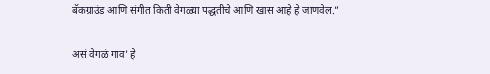बॅकग्राउंड आणि संगीत किती वेगळ्या पद्धतीचे आणि खास आहे हे जाणवेल.”

असं वेगळं गाव’ हे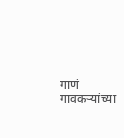गाणं गावकऱ्यांच्या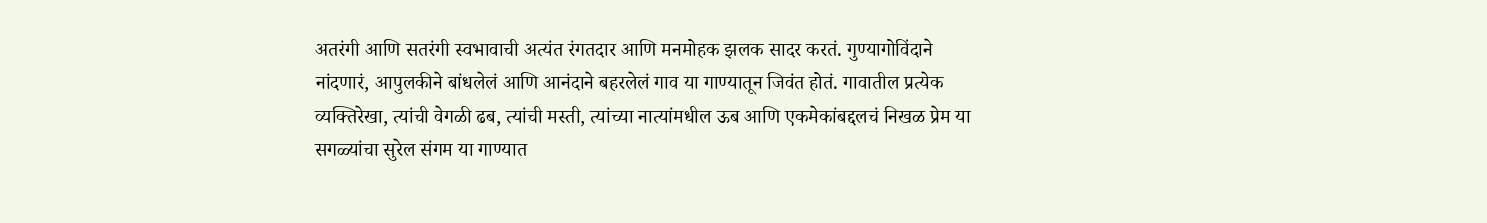अतरंगी आणि सतरंगी स्वभावाची अत्यंत रंगतदार आणि मनमोहक झलक सादर करतं. गुण्यागोविंदाने नांदणारं, आपुलकीने बांधलेलं आणि आनंदाने बहरलेलं गाव या गाण्यातून जिवंत होतं. गावातील प्रत्येक व्यक्तिरेखा, त्यांची वेगळी ढब, त्यांची मस्ती, त्यांच्या नात्यांमधील ऊब आणि एकमेकांबद्दलचं निखळ प्रेम या सगळ्यांचा सुरेल संगम या गाण्यात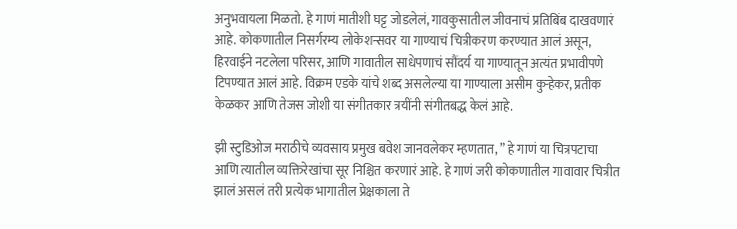अनुभवायला मिळतो. हे गाणं मातीशी घट्ट जोडलेलं, गावकुसातील जीवनाचं प्रतिबिंब दाखवणारं आहे. कोकणातील निसर्गरम्य लोकेशन्सवर या गाण्याचं चित्रीकरण करण्यात आलं असून, हिरवाईने नटलेला परिसर, आणि गावातील साधेपणाचं सौंदर्य या गाण्यातून अत्यंत प्रभावीपणे टिपण्यात आलं आहे. विक्रम एडके यांचे शब्द असलेल्या या गाण्याला असीम कुऱ्हेकर, प्रतीक केळकर आणि तेजस जोशी या संगीतकार त्रयींनी संगीतबद्ध केलं आहे.

झी स्टुडिओज मराठीचे व्यवसाय प्रमुख बवेश जानवलेकर म्हणतात, ” हे गाणं या चित्रपटाचा आणि त्यातील व्यक्तिरेखांचा सूर निश्चित करणारं आहे. हे गाणं जरी कोकणातील गावावार चित्रीत झालं असलं तरी प्रत्येक भागातील प्रेक्षकाला ते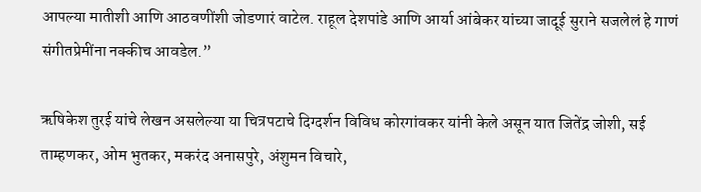आपल्या मातीशी आणि आठवणींशी जोडणारं वाटेल. राहूल देशपांडे आणि आर्या आंबेकर यांच्या जादूई सुराने सजलेलं हे गाणं संगीतप्रेमींना नक्कीच आवडेल.”

ऋषिकेश तुरई यांचे लेखन असलेल्या या चित्रपटाचे दिग्दर्शन विविध कोरगांवकर यांनी केले असून यात जितेंद्र जोशी, सई ताम्हणकर, ओम भुतकर, मकरंद अनासपुरे, अंशुमन विचारे,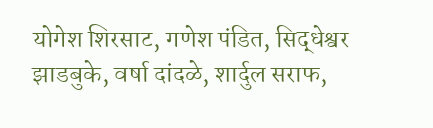योगेश शिरसाट, गणेश पंडित, सिद्धेश्वर झाडबुके, वर्षा दांदळे, शार्दुल सराफ,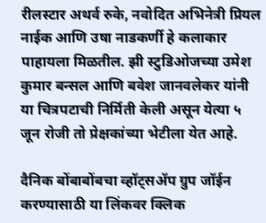रीलस्टार अथर्व रुके, नवोदित अभिनेत्री प्रियल नाईक आणि उषा नाडकर्णी हे कलाकार पाहायला मिळतील. झी स्टुडिओजच्या उमेश कुमार बन्सल आणि बवेश जानवलेकर यांनी या चित्रपटाची निर्मिती केली असून येत्या ५ जून रोजी तो प्रेक्षकांच्या भेटीला येत आहे.

दैनिक बोंबाबोंबचा व्हॉट्सॲप ग्रुप जॉईन करण्यासाठी या लिंकवर क्लिक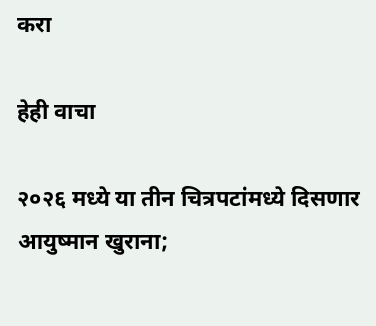करा

हेही वाचा

२०२६ मध्ये या तीन चित्रपटांमध्ये दिसणार आयुष्मान खुराना;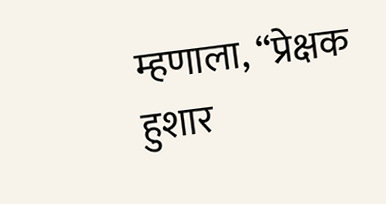म्हणाला, “प्रेक्षक हुशार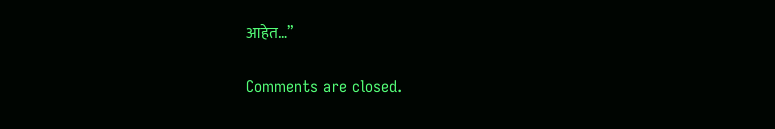आहेत…”

Comments are closed.